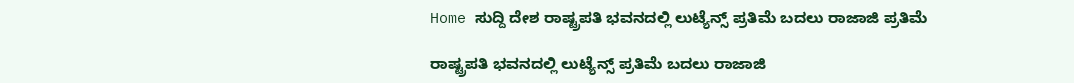Home ಸುದ್ದಿ ದೇಶ ರಾಷ್ಟ್ರಪತಿ ಭವನದಲ್ಲಿ ಲುಟ್ಯೆನ್ಸ್ ಪ್ರತಿಮೆ ಬದಲು ರಾಜಾಜಿ ಪ್ರತಿಮೆ

ರಾಷ್ಟ್ರಪತಿ ಭವನದಲ್ಲಿ ಲುಟ್ಯೆನ್ಸ್ ಪ್ರತಿಮೆ ಬದಲು ರಾಜಾಜಿ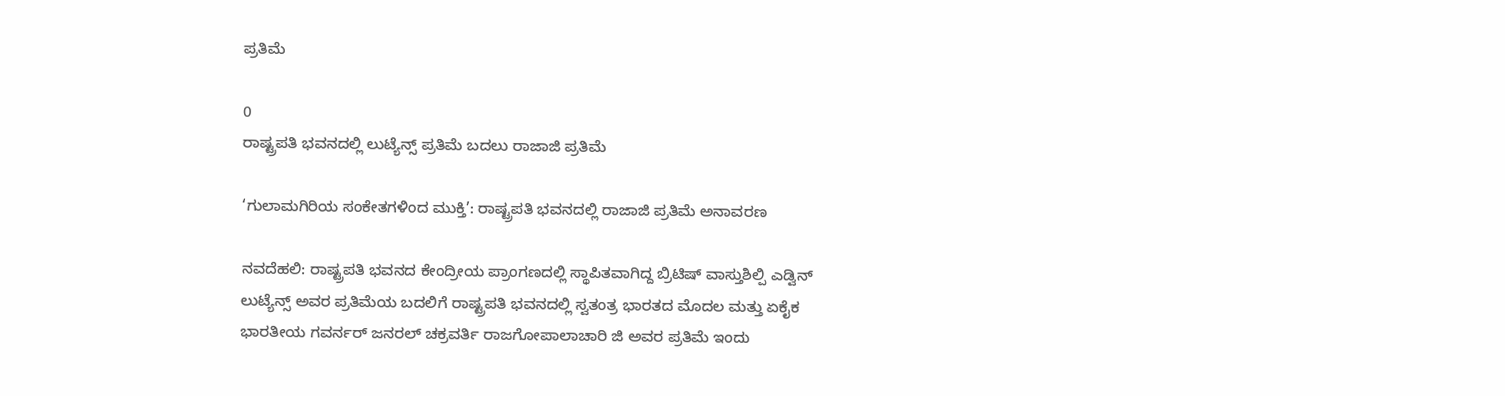ಪ್ರತಿಮೆ

0
ರಾಷ್ಟ್ರಪತಿ ಭವನದಲ್ಲಿ ಲುಟ್ಯೆನ್ಸ್ ಪ್ರತಿಮೆ ಬದಲು ರಾಜಾಜಿ ಪ್ರತಿಮೆ

‘ಗುಲಾಮಗಿರಿಯ ಸಂಕೇತಗಳಿಂದ ಮುಕ್ತಿ’: ರಾಷ್ಟ್ರಪತಿ ಭವನದಲ್ಲಿ ರಾಜಾಜಿ ಪ್ರತಿಮೆ ಅನಾವರಣ

ನವದೆಹಲಿ: ರಾಷ್ಟ್ರಪತಿ ಭವನದ ಕೇಂದ್ರೀಯ ಪ್ರಾಂಗಣದಲ್ಲಿ ಸ್ಥಾಪಿತವಾಗಿದ್ದ ಬ್ರಿಟಿಷ್ ವಾಸ್ತುಶಿಲ್ಪಿ ಎಡ್ವಿನ್ ಲುಟ್ಯೆನ್ಸ್ ಅವರ ಪ್ರತಿಮೆಯ ಬದಲಿಗೆ ರಾಷ್ಟ್ರಪತಿ ಭವನದಲ್ಲಿ ಸ್ವತಂತ್ರ ಭಾರತದ ಮೊದಲ ಮತ್ತು ಏಕೈಕ ಭಾರತೀಯ ಗವರ್ನರ್ ಜನರಲ್ ಚಕ್ರವರ್ತಿ ರಾಜಗೋಪಾಲಾಚಾರಿ ಜಿ ಅವರ ಪ್ರತಿಮೆ ಇಂದು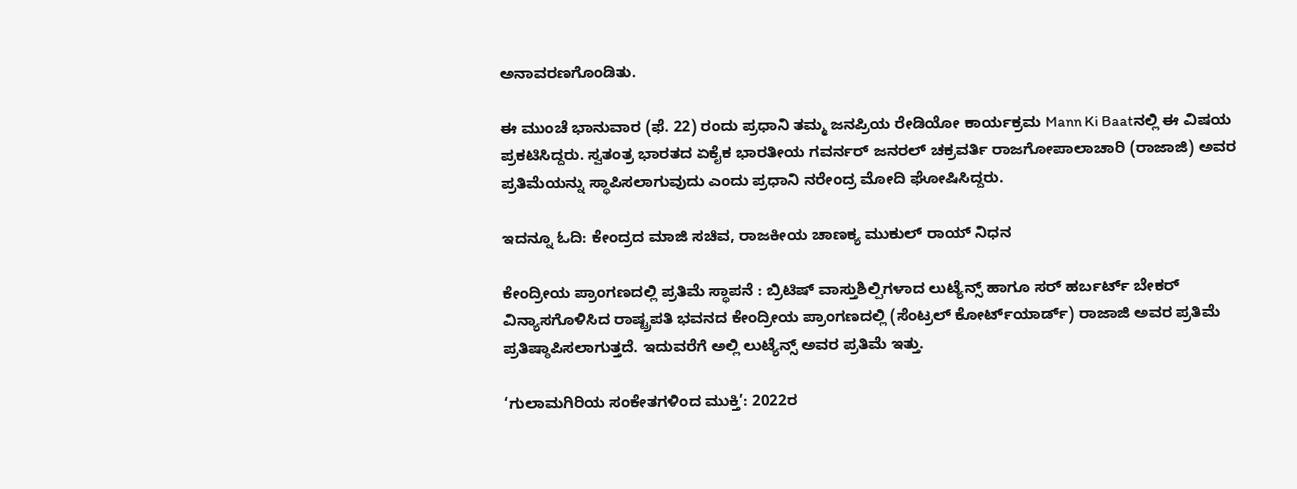ಅನಾವರಣಗೊಂಡಿತು.

ಈ ಮುಂಚೆ ಭಾನುವಾರ (ಫೆ. 22) ರಂದು ಪ್ರಧಾನಿ ತಮ್ಮ ಜನಪ್ರಿಯ ರೇಡಿಯೋ ಕಾರ್ಯಕ್ರಮ Mann Ki Baatನಲ್ಲಿ ಈ ವಿಷಯ ಪ್ರಕಟಿಸಿದ್ದರು. ಸ್ವತಂತ್ರ ಭಾರತದ ಏಕೈಕ ಭಾರತೀಯ ಗವರ್ನರ್ ಜನರಲ್ ಚಕ್ರವರ್ತಿ ರಾಜಗೋಪಾಲಾಚಾರಿ (ರಾಜಾಜಿ) ಅವರ ಪ್ರತಿಮೆಯನ್ನು ಸ್ಥಾಪಿಸಲಾಗುವುದು ಎಂದು ಪ್ರಧಾನಿ ನರೇಂದ್ರ ಮೋದಿ ಘೋಷಿಸಿದ್ದರು.

ಇದನ್ನೂ ಓದಿ: ಕೇಂದ್ರದ ಮಾಜಿ ಸಚಿವ, ರಾಜಕೀಯ ಚಾಣಕ್ಯ ಮುಕುಲ್ ರಾಯ್ ನಿಧನ

ಕೇಂದ್ರೀಯ ಪ್ರಾಂಗಣದಲ್ಲಿ ಪ್ರತಿಮೆ ಸ್ಥಾಪನೆ : ಬ್ರಿಟಿಷ್ ವಾಸ್ತುಶಿಲ್ಪಿಗಳಾದ ಲುಟ್ಯೆನ್ಸ್ ಹಾಗೂ ಸರ್ ಹರ್ಬರ್ಟ್ ಬೇಕರ್ ವಿನ್ಯಾಸಗೊಳಿಸಿದ ರಾಷ್ಟ್ರಪತಿ ಭವನದ ಕೇಂದ್ರೀಯ ಪ್ರಾಂಗಣದಲ್ಲಿ (ಸೆಂಟ್ರಲ್ ಕೋರ್ಟ್‌ಯಾರ್ಡ್) ರಾಜಾಜಿ ಅವರ ಪ್ರತಿಮೆ ಪ್ರತಿಷ್ಠಾಪಿಸಲಾಗುತ್ತದೆ. ಇದುವರೆಗೆ ಅಲ್ಲಿ ಲುಟ್ಯೆನ್ಸ್ ಅವರ ಪ್ರತಿಮೆ ಇತ್ತು.

‘ಗುಲಾಮಗಿರಿಯ ಸಂಕೇತಗಳಿಂದ ಮುಕ್ತಿ’: 2022ರ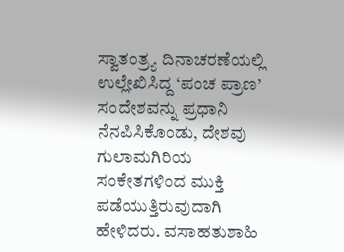ಸ್ವಾತಂತ್ರ್ಯ ದಿನಾಚರಣೆಯಲ್ಲಿ ಉಲ್ಲೇಖಿಸಿದ್ದ ‘ಪಂಚ ಪ್ರಾಣ’ ಸಂದೇಶವನ್ನು ಪ್ರಧಾನಿ ನೆನಪಿಸಿಕೊಂಡು, ದೇಶವು ಗುಲಾಮಗಿರಿಯ ಸಂಕೇತಗಳಿಂದ ಮುಕ್ತಿ ಪಡೆಯುತ್ತಿರುವುದಾಗಿ ಹೇಳಿದರು. ವಸಾಹತುಶಾಹಿ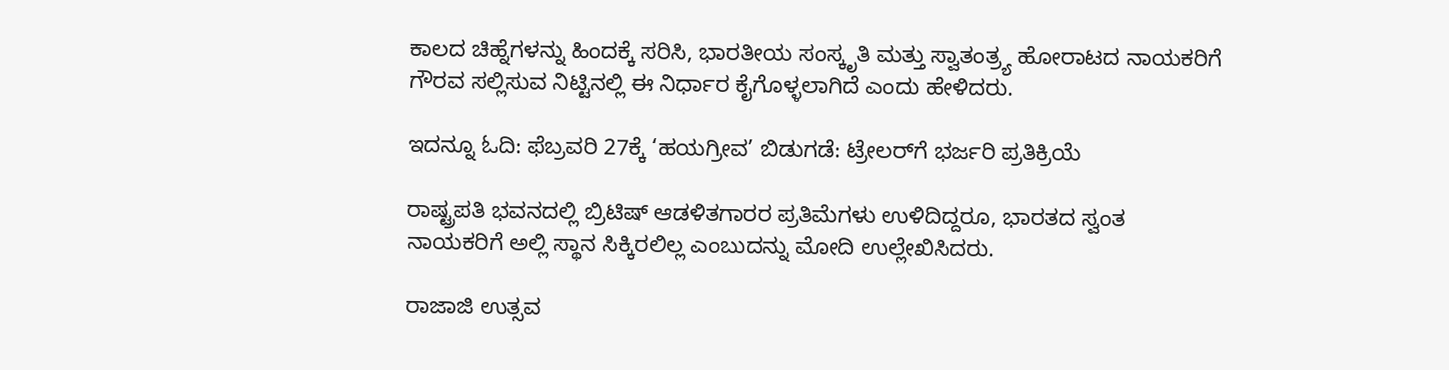ಕಾಲದ ಚಿಹ್ನೆಗಳನ್ನು ಹಿಂದಕ್ಕೆ ಸರಿಸಿ, ಭಾರತೀಯ ಸಂಸ್ಕೃತಿ ಮತ್ತು ಸ್ವಾತಂತ್ರ್ಯ ಹೋರಾಟದ ನಾಯಕರಿಗೆ ಗೌರವ ಸಲ್ಲಿಸುವ ನಿಟ್ಟಿನಲ್ಲಿ ಈ ನಿರ್ಧಾರ ಕೈಗೊಳ್ಳಲಾಗಿದೆ ಎಂದು ಹೇಳಿದರು.

ಇದನ್ನೂ ಓದಿ: ಫೆಬ್ರವರಿ 27ಕ್ಕೆ ‘ಹಯಗ್ರೀವ’ ಬಿಡುಗಡೆ: ಟ್ರೇಲರ್‌ಗೆ ಭರ್ಜರಿ ಪ್ರತಿಕ್ರಿಯೆ

ರಾಷ್ಟ್ರಪತಿ ಭವನದಲ್ಲಿ ಬ್ರಿಟಿಷ್ ಆಡಳಿತಗಾರರ ಪ್ರತಿಮೆಗಳು ಉಳಿದಿದ್ದರೂ, ಭಾರತದ ಸ್ವಂತ ನಾಯಕರಿಗೆ ಅಲ್ಲಿ ಸ್ಥಾನ ಸಿಕ್ಕಿರಲಿಲ್ಲ ಎಂಬುದನ್ನು ಮೋದಿ ಉಲ್ಲೇಖಿಸಿದರು.

ರಾಜಾಜಿ ಉತ್ಸವ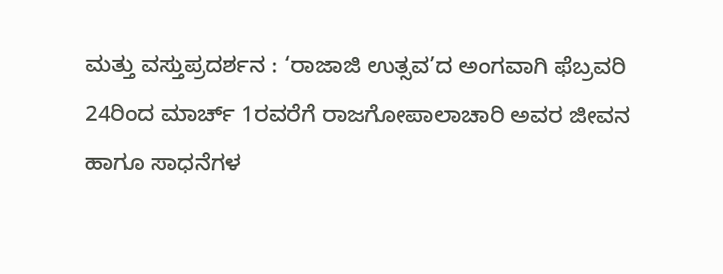ಮತ್ತು ವಸ್ತುಪ್ರದರ್ಶನ : ‘ರಾಜಾಜಿ ಉತ್ಸವ’ದ ಅಂಗವಾಗಿ ಫೆಬ್ರವರಿ 24ರಿಂದ ಮಾರ್ಚ್ 1ರವರೆಗೆ ರಾಜಗೋಪಾಲಾಚಾರಿ ಅವರ ಜೀವನ ಹಾಗೂ ಸಾಧನೆಗಳ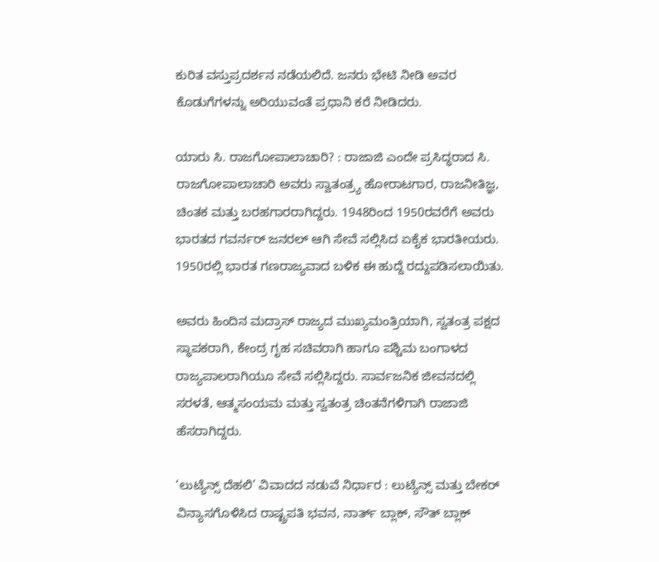ಕುರಿತ ವಸ್ತುಪ್ರದರ್ಶನ ನಡೆಯಲಿದೆ. ಜನರು ಭೇಟಿ ನೀಡಿ ಅವರ ಕೊಡುಗೆಗಳನ್ನು ಅರಿಯುವಂತೆ ಪ್ರಧಾನಿ ಕರೆ ನೀಡಿದರು.

ಯಾರು ಸಿ. ರಾಜಗೋಪಾಲಾಚಾರಿ? : ರಾಜಾಜಿ ಎಂದೇ ಪ್ರಸಿದ್ಧರಾದ ಸಿ. ರಾಜಗೋಪಾಲಾಚಾರಿ ಅವರು ಸ್ವಾತಂತ್ರ್ಯ ಹೋರಾಟಗಾರ, ರಾಜನೀತಿಜ್ಞ, ಚಿಂತಕ ಮತ್ತು ಬರಹಗಾರರಾಗಿದ್ದರು. 1948ರಿಂದ 1950ರವರೆಗೆ ಅವರು ಭಾರತದ ಗವರ್ನರ್ ಜನರಲ್ ಆಗಿ ಸೇವೆ ಸಲ್ಲಿಸಿದ ಏಕೈಕ ಭಾರತೀಯರು. 1950ರಲ್ಲಿ ಭಾರತ ಗಣರಾಜ್ಯವಾದ ಬಳಿಕ ಈ ಹುದ್ದೆ ರದ್ದುಪಡಿಸಲಾಯಿತು.

ಅವರು ಹಿಂದಿನ ಮದ್ರಾಸ್ ರಾಜ್ಯದ ಮುಖ್ಯಮಂತ್ರಿಯಾಗಿ, ಸ್ವತಂತ್ರ ಪಕ್ಷದ ಸ್ಥಾಪಕರಾಗಿ, ಕೇಂದ್ರ ಗೃಹ ಸಚಿವರಾಗಿ ಹಾಗೂ ಪಶ್ಚಿಮ ಬಂಗಾಳದ ರಾಜ್ಯಪಾಲರಾಗಿಯೂ ಸೇವೆ ಸಲ್ಲಿಸಿದ್ದರು. ಸಾರ್ವಜನಿಕ ಜೀವನದಲ್ಲಿ ಸರಳತೆ, ಆತ್ಮಸಂಯಮ ಮತ್ತು ಸ್ವತಂತ್ರ ಚಿಂತನೆಗಳಿಗಾಗಿ ರಾಜಾಜಿ ಹೆಸರಾಗಿದ್ದರು.

‘ಲುಟ್ಯೆನ್ಸ್ ದೆಹಲಿ’ ವಿವಾದದ ನಡುವೆ ನಿರ್ಧಾರ : ಲುಟ್ಯೆನ್ಸ್ ಮತ್ತು ಬೇಕರ್ ವಿನ್ಯಾಸಗೊಳಿಸಿದ ರಾಷ್ಟ್ರಪತಿ ಭವನ, ನಾರ್ತ್ ಬ್ಲಾಕ್, ಸೌತ್ ಬ್ಲಾಕ್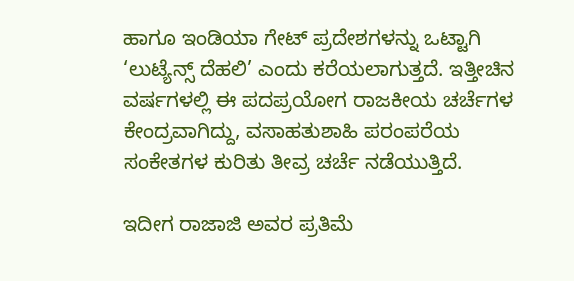ಹಾಗೂ ಇಂಡಿಯಾ ಗೇಟ್ ಪ್ರದೇಶಗಳನ್ನು ಒಟ್ಟಾಗಿ ‘ಲುಟ್ಯೆನ್ಸ್ ದೆಹಲಿ’ ಎಂದು ಕರೆಯಲಾಗುತ್ತದೆ. ಇತ್ತೀಚಿನ ವರ್ಷಗಳಲ್ಲಿ ಈ ಪದಪ್ರಯೋಗ ರಾಜಕೀಯ ಚರ್ಚೆಗಳ ಕೇಂದ್ರವಾಗಿದ್ದು, ವಸಾಹತುಶಾಹಿ ಪರಂಪರೆಯ ಸಂಕೇತಗಳ ಕುರಿತು ತೀವ್ರ ಚರ್ಚೆ ನಡೆಯುತ್ತಿದೆ.

ಇದೀಗ ರಾಜಾಜಿ ಅವರ ಪ್ರತಿಮೆ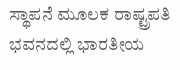ಸ್ಥಾಪನೆ ಮೂಲಕ ರಾಷ್ಟ್ರಪತಿ ಭವನದಲ್ಲಿ ಭಾರತೀಯ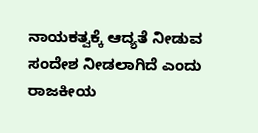ನಾಯಕತ್ವಕ್ಕೆ ಆದ್ಯತೆ ನೀಡುವ ಸಂದೇಶ ನೀಡಲಾಗಿದೆ ಎಂದು ರಾಜಕೀಯ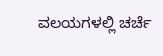ವಲಯಗಳಲ್ಲಿ ಚರ್ಚೆ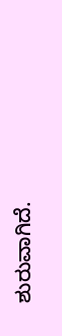ಶುರುವಾಗಿದೆ.